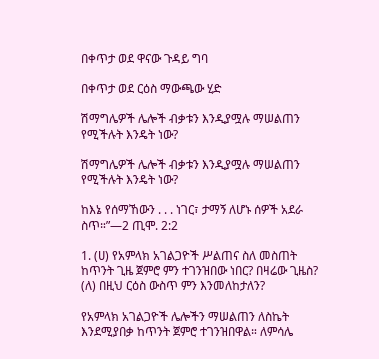በቀጥታ ወደ ዋናው ጉዳይ ግባ

በቀጥታ ወደ ርዕስ ማውጫው ሂድ

ሽማግሌዎች ሌሎች ብቃቱን እንዲያሟሉ ማሠልጠን የሚችሉት እንዴት ነው?

ሽማግሌዎች ሌሎች ብቃቱን እንዲያሟሉ ማሠልጠን የሚችሉት እንዴት ነው?

ከእኔ የሰማኸውን . . . ነገር፣ ታማኝ ለሆኑ ሰዎች አደራ ስጥ።”—2 ጢሞ. 2:2

1. (ሀ) የአምላክ አገልጋዮች ሥልጠና ስለ መስጠት ከጥንት ጊዜ ጀምሮ ምን ተገንዝበው ነበር? በዛሬው ጊዜስ? (ለ) በዚህ ርዕስ ውስጥ ምን እንመለከታለን?

የአምላክ አገልጋዮች ሌሎችን ማሠልጠን ለስኬት እንደሚያበቃ ከጥንት ጀምሮ ተገንዝበዋል። ለምሳሌ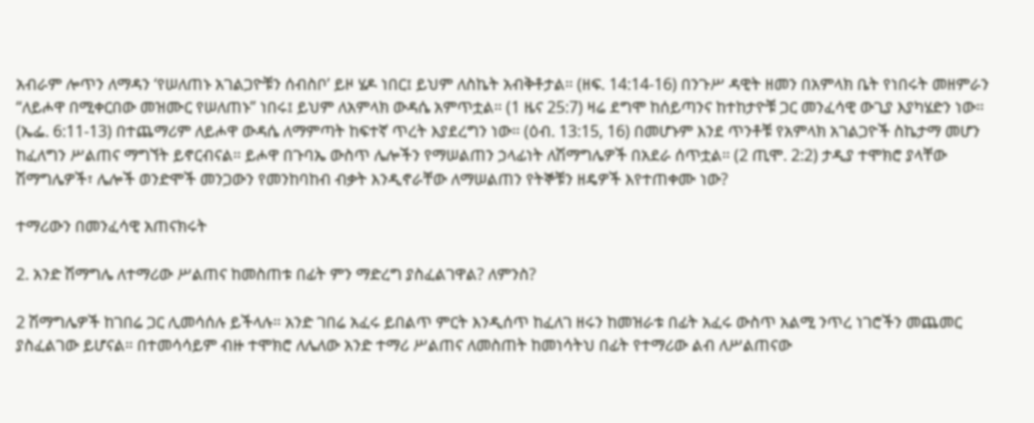አብራም ሎጥን ለማዳን ‘የሠለጠኑ አገልጋዮቹን ሰብስቦ’ ይዞ ሄዶ ነበር፤ ይህም ለስኬት አብቅቶታል። (ዘፍ. 14:14-16) በንጉሥ ዳዊት ዘመን በአምላክ ቤት የነበሩት መዘምራን “ለይሖዋ በሚቀርበው መዝሙር የሠለጠኑ” ነበሩ፤ ይህም ለአምላክ ውዳሴ አምጥቷል። (1 ዜና 25:7) ዛሬ ደግሞ ከሰይጣንና ከተከታዮቹ ጋር መንፈሳዊ ውጊያ እያካሄድን ነው። (ኤፌ. 6:11-13) በተጨማሪም ለይሖዋ ውዳሴ ለማምጣት ከፍተኛ ጥረት እያደረግን ነው። (ዕብ. 13:15, 16) በመሆኑም እንደ ጥንቶቹ የአምላክ አገልጋዮች ስኬታማ መሆን ከፈለግን ሥልጠና ማግኘት ይኖርብናል። ይሖዋ በጉባኤ ውስጥ ሌሎችን የማሠልጠን ኃላፊነት ለሽማግሌዎች በአደራ ሰጥቷል። (2 ጢሞ. 2:2) ታዲያ ተሞክሮ ያላቸው ሽማግሌዎች፣ ሌሎች ወንድሞች መንጋውን የመንከባከብ ብቃት እንዲኖራቸው ለማሠልጠን የትኞቹን ዘዴዎች እየተጠቀሙ ነው?

ተማሪውን በመንፈሳዊ አጠናክሩት

2. አንድ ሽማግሌ ለተማሪው ሥልጠና ከመስጠቱ በፊት ምን ማድረግ ያስፈልገዋል? ለምንስ?

2 ሽማግሌዎች ከገበሬ ጋር ሊመሳሰሉ ይችላሉ። አንድ ገበሬ አፈሩ ይበልጥ ምርት እንዲሰጥ ከፈለገ ዘሩን ከመዝራቱ በፊት አፈሩ ውስጥ አልሚ ንጥረ ነገሮችን መጨመር ያስፈልገው ይሆናል። በተመሳሳይም ብዙ ተሞክሮ ለሌለው አንድ ተማሪ ሥልጠና ለመስጠት ከመነሳትህ በፊት የተማሪው ልብ ለሥልጠናው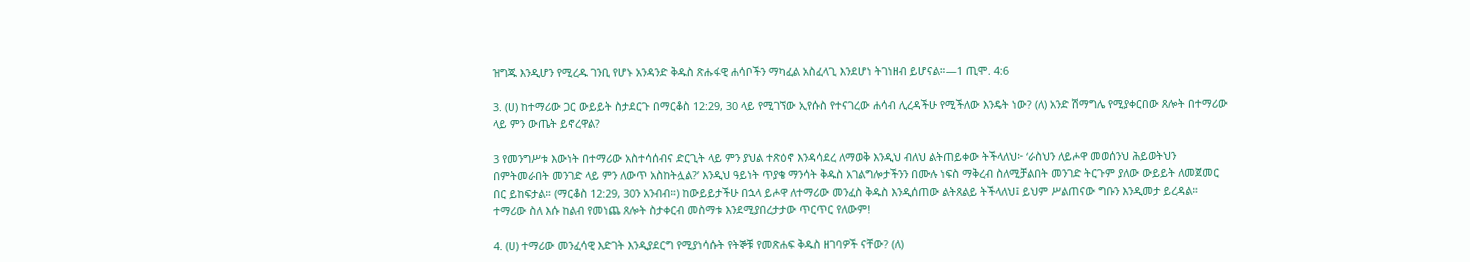ዝግጁ እንዲሆን የሚረዱ ገንቢ የሆኑ አንዳንድ ቅዱስ ጽሑፋዊ ሐሳቦችን ማካፈል አስፈላጊ እንደሆነ ትገነዘብ ይሆናል።—1 ጢሞ. 4:6

3. (ሀ) ከተማሪው ጋር ውይይት ስታደርጉ በማርቆስ 12:29, 30 ላይ የሚገኘው ኢየሱስ የተናገረው ሐሳብ ሊረዳችሁ የሚችለው እንዴት ነው? (ለ) አንድ ሽማግሌ የሚያቀርበው ጸሎት በተማሪው ላይ ምን ውጤት ይኖረዋል?

3 የመንግሥቱ እውነት በተማሪው አስተሳሰብና ድርጊት ላይ ምን ያህል ተጽዕኖ እንዳሳደረ ለማወቅ እንዲህ ብለህ ልትጠይቀው ትችላለህ፦ ‘ራስህን ለይሖዋ መወሰንህ ሕይወትህን በምትመራበት መንገድ ላይ ምን ለውጥ አስከትሏል?’ እንዲህ ዓይነት ጥያቄ ማንሳት ቅዱስ አገልግሎታችንን በሙሉ ነፍስ ማቅረብ ስለሚቻልበት መንገድ ትርጉም ያለው ውይይት ለመጀመር በር ይከፍታል። (ማርቆስ 12:29, 30ን አንብብ።) ከውይይታችሁ በኋላ ይሖዋ ለተማሪው መንፈስ ቅዱስ እንዲሰጠው ልትጸልይ ትችላለህ፤ ይህም ሥልጠናው ግቡን እንዲመታ ይረዳል። ተማሪው ስለ እሱ ከልብ የመነጨ ጸሎት ስታቀርብ መስማቱ እንደሚያበረታታው ጥርጥር የለውም!

4. (ሀ) ተማሪው መንፈሳዊ እድገት እንዲያደርግ የሚያነሳሱት የትኞቹ የመጽሐፍ ቅዱስ ዘገባዎች ናቸው? (ለ)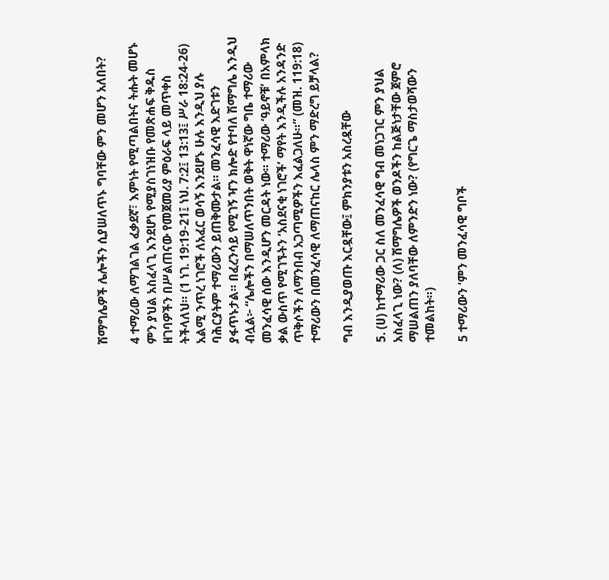ሽማግሌዎች ሌሎችን ሲያሠለጥኑ ግባቸው ምን መሆን አለበት?

4 ተማሪው ለማገልገል ፈቃደኛ፣ እምነት የሚጣልበትና ትሑት መሆኑ ምን ያህል አስፈላጊ እንደሆነ የሚያስገነዝቡ የመጽሐፍ ቅዱስ ዘገባዎችን በሥልጠናው የመጀመሪያ ምዕራፍ ላይ መጥቀስ ትችላለህ። (1 ነገ. 19:19-21፤ ነህ. 7:2፤ 13:13፤ ሥራ 18:24-26) አልሚ ንጥረ ነገሮች ለአፈር ወሳኝ እንደሆኑ ሁሉ እንዲህ ያሉ ባሕርያትም ተማሪውን ይጠቅሙታል። መንፈሳዊ እድገቱን ያፋጥኑታል። በፈረንሳይ የሚገኝ ዣን ክሎድ የተባለ ሽማግሌ እንዲህ ብሏል፦ “ሌሎችን በማሠለጥንበት ወቅት ዋነኛው ግቤ ተማሪው መንፈሳዊ ሰው እንዲሆን መርዳት ነው። ተማሪው ‘ዓይኖቹ’ በአምላክ ቃል ውስጥ የሚገኙትን ‘አስደናቂ ነገሮች’ ማየት እንዲችሉ አንዳንድ ጥቅሶችን ለማንበብ አጋጣሚዎችን እፈልጋለሁ።” (መዝ. 119:18) ተማሪውን በመንፈሳዊ ለማጠናከር ሌላስ ምን ማድረግ ይቻላል?

ግብ እንዲያወጡ እርዷቸው፤ ምክንያቱን አስረዷቸው

5. (ሀ) ከተማሪው ጋር ስለ መንፈሳዊ ግብ መነጋገር ምን ያህል አስፈላጊ ነው? (ለ) ሽማግሌዎች ወንዶችን ከልጅነታቸው ጀምሮ ማሠልጠን ያለባቸው ለምንድን ነው? (የግርጌ ማስታወሻውን ተመልከት።)

5 ተማሪውን ‘ምን መንፈሳዊ ግቦች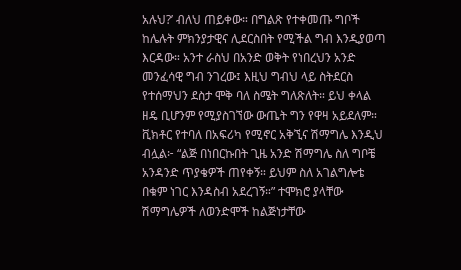አሉህ?’ ብለህ ጠይቀው። በግልጽ የተቀመጡ ግቦች ከሌሉት ምክንያታዊና ሊደርስበት የሚችል ግብ እንዲያወጣ እርዳው። አንተ ራስህ በአንድ ወቅት የነበረህን አንድ መንፈሳዊ ግብ ንገረው፤ እዚህ ግብህ ላይ ስትደርስ የተሰማህን ደስታ ሞቅ ባለ ስሜት ግለጽለት። ይህ ቀላል ዘዴ ቢሆንም የሚያስገኘው ውጤት ግን የዋዛ አይደለም። ቪክቶር የተባለ በአፍሪካ የሚኖር አቅኚና ሽማግሌ እንዲህ ብሏል፦ “ልጅ በነበርኩበት ጊዜ አንድ ሽማግሌ ስለ ግቦቼ አንዳንድ ጥያቄዎች ጠየቀኝ። ይህም ስለ አገልግሎቴ በቁም ነገር እንዳስብ አደረገኝ።” ተሞክሮ ያላቸው ሽማግሌዎች ለወንድሞች ከልጅነታቸው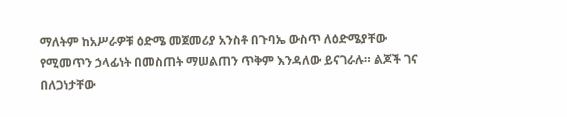ማለትም ከአሥራዎቹ ዕድሜ መጀመሪያ አንስቶ በጉባኤ ውስጥ ለዕድሜያቸው የሚመጥን ኃላፊነት በመስጠት ማሠልጠን ጥቅም እንዳለው ይናገራሉ። ልጆች ገና በለጋነታቸው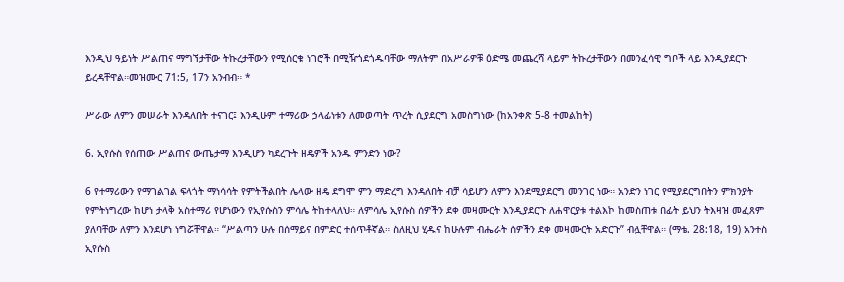እንዲህ ዓይነት ሥልጠና ማግኘታቸው ትኩረታቸውን የሚሰርቁ ነገሮች በሚዥጎደጎዱባቸው ማለትም በአሥራዎቹ ዕድሜ መጨረሻ ላይም ትኩረታቸውን በመንፈሳዊ ግቦች ላይ እንዲያደርጉ ይረዳቸዋል።መዝሙር 71:5, 17ን አንብብ። *

ሥራው ለምን መሠራት እንዳለበት ተናገር፤ እንዲሁም ተማሪው ኃላፊነቱን ለመወጣት ጥረት ሲያደርግ አመስግነው (ከአንቀጽ 5-8 ተመልከት)

6. ኢየሱስ የሰጠው ሥልጠና ውጤታማ እንዲሆን ካደረጉት ዘዴዎች አንዱ ምንድን ነው?

6 የተማሪውን የማገልገል ፍላጎት ማነሳሳት የምትችልበት ሌላው ዘዴ ደግሞ ምን ማድረግ እንዳለበት ብቻ ሳይሆን ለምን እንደሚያደርግ መንገር ነው። አንድን ነገር የሚያደርግበትን ምክንያት የምትነግረው ከሆነ ታላቅ አስተማሪ የሆነውን የኢየሱስን ምሳሌ ትከተላለህ። ለምሳሌ ኢየሱስ ሰዎችን ደቀ መዛሙርት እንዲያደርጉ ለሐዋርያቱ ተልእኮ ከመስጠቱ በፊት ይህን ትእዛዝ መፈጸም ያለባቸው ለምን እንደሆነ ነግሯቸዋል። “ሥልጣን ሁሉ በሰማይና በምድር ተሰጥቶኛል። ስለዚህ ሂዱና ከሁሉም ብሔራት ሰዎችን ደቀ መዛሙርት አድርጉ” ብሏቸዋል። (ማቴ. 28:18, 19) አንተስ ኢየሱስ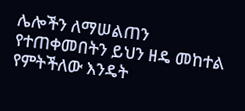ሌሎችን ለማሠልጠን የተጠቀመበትን ይህን ዘዴ መከተል የምትችለው እንዴት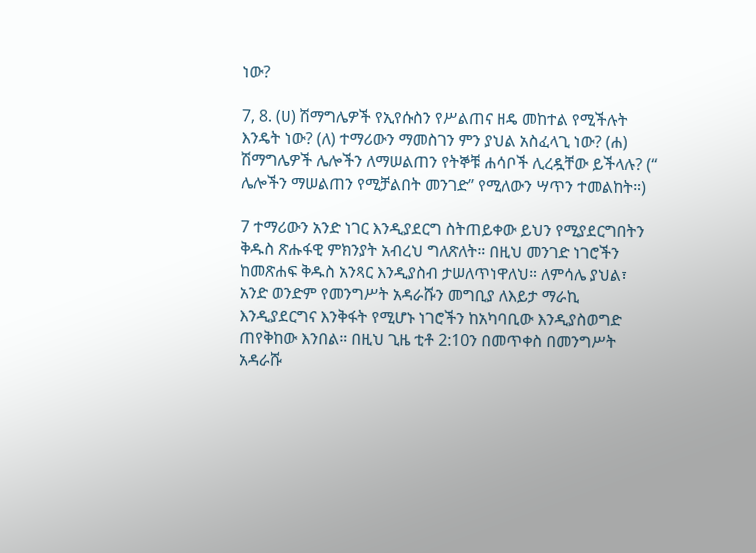ነው?

7, 8. (ሀ) ሽማግሌዎች የኢየሱስን የሥልጠና ዘዴ መከተል የሚችሉት እንዴት ነው? (ለ) ተማሪውን ማመስገን ምን ያህል አስፈላጊ ነው? (ሐ) ሽማግሌዎች ሌሎችን ለማሠልጠን የትኞቹ ሐሳቦች ሊረዷቸው ይችላሉ? (“ ሌሎችን ማሠልጠን የሚቻልበት መንገድ” የሚለውን ሣጥን ተመልከት።)

7 ተማሪውን አንድ ነገር እንዲያደርግ ስትጠይቀው ይህን የሚያደርግበትን ቅዱስ ጽሑፋዊ ምክንያት አብረህ ግለጽለት። በዚህ መንገድ ነገሮችን ከመጽሐፍ ቅዱስ አንጻር እንዲያስብ ታሠለጥነዋለህ። ለምሳሌ ያህል፣ አንድ ወንድም የመንግሥት አዳራሹን መግቢያ ለእይታ ማራኪ እንዲያደርግና እንቅፋት የሚሆኑ ነገሮችን ከአካባቢው እንዲያስወግድ ጠየቅከው እንበል። በዚህ ጊዜ ቲቶ 2:10ን በመጥቀስ በመንግሥት አዳራሹ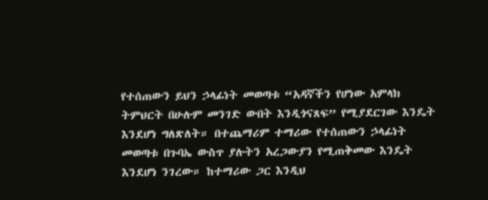የተሰጠውን ይህን ኃላፊነት መወጣቱ “አዳኛችን የሆነው አምላክ ትምህርት በሁሉም መንገድ ውበት እንዲጎናጸፍ” የሚያደርገው እንዴት እንደሆነ ግለጽለት። በተጨማሪም ተማሪው የተሰጠውን ኃላፊነት መወጣቱ በጉባኤ ውስጥ ያሉትን አረጋውያን የሚጠቅመው እንዴት እንደሆነ ንገረው። ከተማሪው ጋር እንዲህ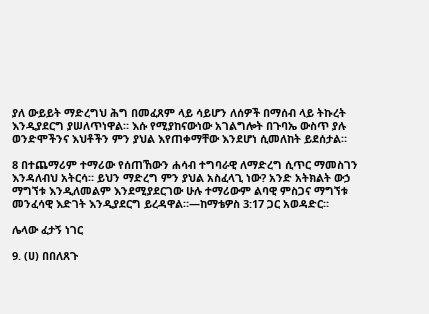ያለ ውይይት ማድረግህ ሕግ በመፈጸም ላይ ሳይሆን ለሰዎች በማሰብ ላይ ትኩረት እንዲያደርግ ያሠለጥነዋል። እሱ የሚያከናውነው አገልግሎት በጉባኤ ውስጥ ያሉ ወንድሞችንና እህቶችን ምን ያህል እየጠቀማቸው እንደሆነ ሲመለከት ይደሰታል።

8 በተጨማሪም ተማሪው የሰጠኸውን ሐሳብ ተግባራዊ ለማድረግ ሲጥር ማመስገን እንዳለብህ አትርሳ። ይህን ማድረግ ምን ያህል አስፈላጊ ነው? አንድ አትክልት ውኃ ማግኘቱ እንዲለመልም እንደሚያደርገው ሁሉ ተማሪውም ልባዊ ምስጋና ማግኘቱ መንፈሳዊ እድገት እንዲያደርግ ይረዳዋል።—ከማቴዎስ 3:17 ጋር አወዳድር።

ሌላው ፈታኝ ነገር

9. (ሀ) በበለጸጉ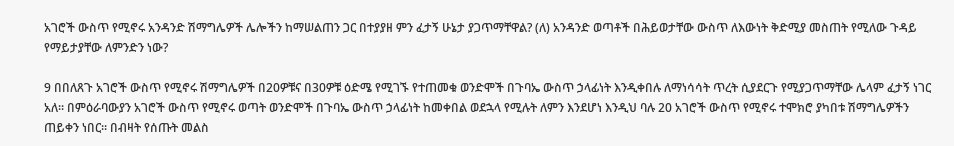አገሮች ውስጥ የሚኖሩ አንዳንድ ሽማግሌዎች ሌሎችን ከማሠልጠን ጋር በተያያዘ ምን ፈታኝ ሁኔታ ያጋጥማቸዋል? (ለ) አንዳንድ ወጣቶች በሕይወታቸው ውስጥ ለእውነት ቅድሚያ መስጠት የሚለው ጉዳይ የማይታያቸው ለምንድን ነው?

9 በበለጸጉ አገሮች ውስጥ የሚኖሩ ሽማግሌዎች በ20ዎቹና በ30ዎቹ ዕድሜ የሚገኙ የተጠመቁ ወንድሞች በጉባኤ ውስጥ ኃላፊነት እንዲቀበሉ ለማነሳሳት ጥረት ሲያደርጉ የሚያጋጥማቸው ሌላም ፈታኝ ነገር አለ። በምዕራባውያን አገሮች ውስጥ የሚኖሩ ወጣት ወንድሞች በጉባኤ ውስጥ ኃላፊነት ከመቀበል ወደኋላ የሚሉት ለምን እንደሆነ እንዲህ ባሉ 20 አገሮች ውስጥ የሚኖሩ ተሞክሮ ያካበቱ ሽማግሌዎችን ጠይቀን ነበር። በብዛት የሰጡት መልስ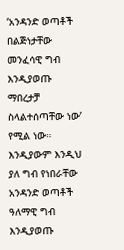‘አንዳንድ ወጣቶች በልጅነታቸው መንፈሳዊ ግብ እንዲያወጡ ማበረታቻ ስላልተሰጣቸው ነው’ የሚል ነው። እንዲያውም እንዲህ ያለ ግብ የነበራቸው አንዳንድ ወጣቶች ዓለማዊ ግብ እንዲያወጡ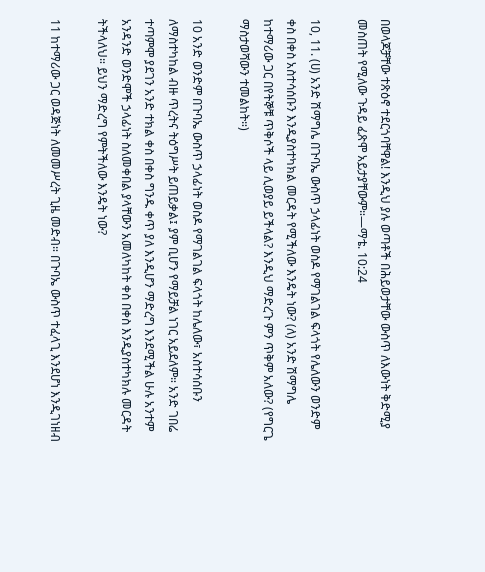በወላጆቻቸው ተጽዕኖ ተደርጎባቸዋል! እንዲህ ያሉ ወጣቶች በሕይወታቸው ውስጥ ለእውነት ቅድሚያ መስጠት የሚለው ጉዳይ ፈጽሞ አይታያቸውም።—ማቴ. 10:24

10, 11. (ሀ) አንድ ሽማግሌ በጉባኤ ውስጥ ኃላፊነት ወስዶ የማገልገል ፍላጎት የሌለውን ወንድም ቀስ በቀስ አስተሳሰቡን እንዲያስተካክል መርዳት የሚችለው እንዴት ነው? (ለ) አንድ ሽማግሌ ከተማሪው ጋር በየትኞቹ ጥቅሶች ላይ ሊወያይ ይችላል? እንዲህ ማድረጉ ምን ጥቅም አለው? (የግርጌ ማስታወሻውን ተመልከት።)

10 አንድ ወንድም በጉባኤ ውስጥ ኃላፊነት ወስዶ የማገልገል ፍላጎት ከሌለው፣ አስተሳሰቡን ለማስተካከል ብዙ ጥረትና ትዕግሥት ይጠይቃል፤ ያም ቢሆን የማይቻል ነገር አይደለም። አንድ ገበሬ ተጣምሞ ያደገን አንድ ተክል ቀስ በቀስ ግንዱ ቀጥ ያለ እንዲሆን ማድረግ እንደሚችል ሁሉ አንተም አንዳንድ ወንድሞች ኃላፊነት ስለመቀበል ያላቸውን አመለካከት ቀስ በቀስ እንዲያስተካክሉ መርዳት ትችላለህ። ይህን ማድረግ የምትችለው እንዴት ነው?

11 ከተማሪው ጋር ወዳጅነት ለመመሥረት ጊዜ መድብ። በጉባኤ ውስጥ ተፈላጊ እንደሆነ እንዲገነዘብ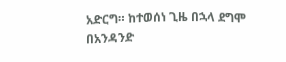አድርግ። ከተወሰነ ጊዜ በኋላ ደግሞ በአንዳንድ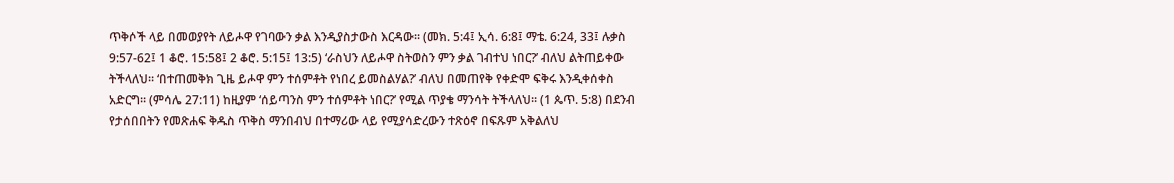ጥቅሶች ላይ በመወያየት ለይሖዋ የገባውን ቃል እንዲያስታውስ እርዳው። (መክ. 5:4፤ ኢሳ. 6:8፤ ማቴ. 6:24, 33፤ ሉቃስ 9:57-62፤ 1 ቆሮ. 15:58፤ 2 ቆሮ. 5:15፤ 13:5) ‘ራስህን ለይሖዋ ስትወስን ምን ቃል ገብተህ ነበር?’ ብለህ ልትጠይቀው ትችላለህ። ‘በተጠመቅክ ጊዜ ይሖዋ ምን ተሰምቶት የነበረ ይመስልሃል?’ ብለህ በመጠየቅ የቀድሞ ፍቅሩ እንዲቀሰቀስ አድርግ። (ምሳሌ 27:11) ከዚያም ‘ሰይጣንስ ምን ተሰምቶት ነበር?’ የሚል ጥያቄ ማንሳት ትችላለህ። (1 ጴጥ. 5:8) በደንብ የታሰበበትን የመጽሐፍ ቅዱስ ጥቅስ ማንበብህ በተማሪው ላይ የሚያሳድረውን ተጽዕኖ በፍጹም አቅልለህ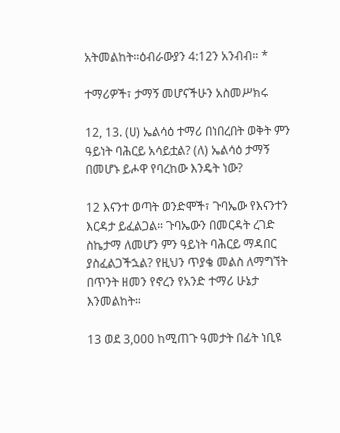አትመልከት።ዕብራውያን 4:12ን አንብብ። *

ተማሪዎች፣ ታማኝ መሆናችሁን አስመሥክሩ

12, 13. (ሀ) ኤልሳዕ ተማሪ በነበረበት ወቅት ምን ዓይነት ባሕርይ አሳይቷል? (ለ) ኤልሳዕ ታማኝ በመሆኑ ይሖዋ የባረከው እንዴት ነው?

12 እናንተ ወጣት ወንድሞች፣ ጉባኤው የእናንተን እርዳታ ይፈልጋል። ጉባኤውን በመርዳት ረገድ ስኬታማ ለመሆን ምን ዓይነት ባሕርይ ማዳበር ያስፈልጋችኋል? የዚህን ጥያቄ መልስ ለማግኘት በጥንት ዘመን የኖረን የአንድ ተማሪ ሁኔታ እንመልከት።

13 ወደ 3,000 ከሚጠጉ ዓመታት በፊት ነቢዩ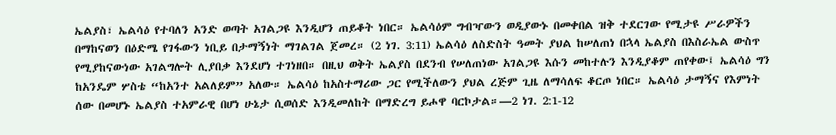ኤልያስ፣ ኤልሳዕ የተባለን አንድ ወጣት አገልጋዩ እንዲሆን ጠይቆት ነበር። ኤልሳዕም ግብዣውን ወዲያውኑ በመቀበል ዝቅ ተደርገው የሚታዩ ሥራዎችን በማከናወን በዕድሜ የገፋውን ነቢይ በታማኝነት ማገልገል ጀመረ። (2 ነገ. 3:11) ኤልሳዕ ለስድስት ዓመት ያህል ከሠለጠነ በኋላ ኤልያስ በእስራኤል ውስጥ የሚያከናውነው አገልግሎት ሊያበቃ እንደሆነ ተገነዘበ። በዚህ ወቅት ኤልያስ በደንብ የሠለጠነው አገልጋዩ እሱን መከተሉን እንዲያቆም ጠየቀው፤ ኤልሳዕ ግን ከአንዴም ሦስቴ “ከአንተ አልለይም” አለው። ኤልሳዕ ከአስተማሪው ጋር የሚችለውን ያህል ረጅም ጊዜ ለማሳለፍ ቆርጦ ነበር። ኤልሳዕ ታማኝና የእምነት ሰው በመሆኑ ኤልያስ ተአምራዊ በሆነ ሁኔታ ሲወሰድ እንዲመለከት በማድረግ ይሖዋ ባርኮታል።—2 ነገ. 2:1-12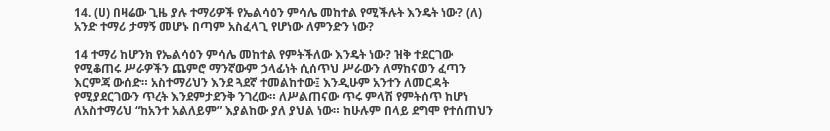14. (ሀ) በዛሬው ጊዜ ያሉ ተማሪዎች የኤልሳዕን ምሳሌ መከተል የሚችሉት እንዴት ነው? (ለ) አንድ ተማሪ ታማኝ መሆኑ በጣም አስፈላጊ የሆነው ለምንድን ነው?

14 ተማሪ ከሆንክ የኤልሳዕን ምሳሌ መከተል የምትችለው እንዴት ነው? ዝቅ ተደርገው የሚቆጠሩ ሥራዎችን ጨምሮ ማንኛውም ኃላፊነት ሲሰጥህ ሥራውን ለማከናወን ፈጣን እርምጃ ውሰድ። አስተማሪህን እንደ ጓደኛ ተመልከተው፤ እንዲሁም አንተን ለመርዳት የሚያደርገውን ጥረት እንደምታደንቅ ንገረው። ለሥልጠናው ጥሩ ምላሽ የምትሰጥ ከሆነ ለአስተማሪህ “ከአንተ አልለይም” እያልከው ያለ ያህል ነው። ከሁሉም በላይ ደግሞ የተሰጠህን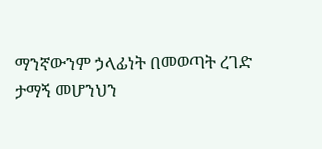ማንኛውንም ኃላፊነት በመወጣት ረገድ ታማኝ መሆንህን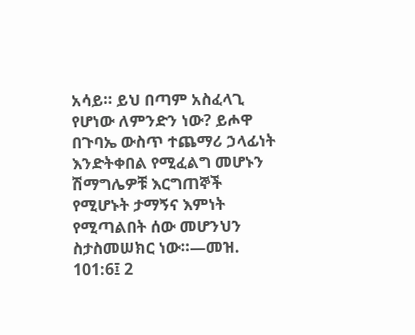አሳይ። ይህ በጣም አስፈላጊ የሆነው ለምንድን ነው? ይሖዋ በጉባኤ ውስጥ ተጨማሪ ኃላፊነት እንድትቀበል የሚፈልግ መሆኑን ሽማግሌዎቹ እርግጠኞች የሚሆኑት ታማኝና እምነት የሚጣልበት ሰው መሆንህን ስታስመሠክር ነው።—መዝ. 101:6፤ 2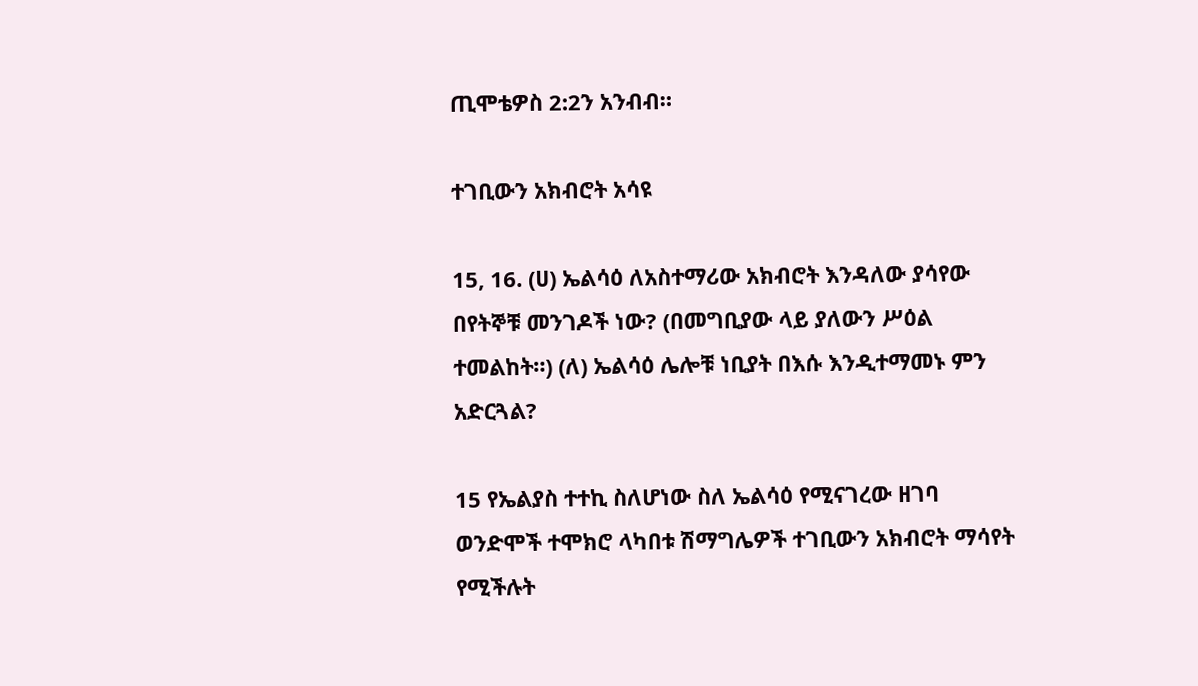ጢሞቴዎስ 2:2ን አንብብ።

ተገቢውን አክብሮት አሳዩ

15, 16. (ሀ) ኤልሳዕ ለአስተማሪው አክብሮት እንዳለው ያሳየው በየትኞቹ መንገዶች ነው? (በመግቢያው ላይ ያለውን ሥዕል ተመልከት።) (ለ) ኤልሳዕ ሌሎቹ ነቢያት በእሱ እንዲተማመኑ ምን አድርጓል?

15 የኤልያስ ተተኪ ስለሆነው ስለ ኤልሳዕ የሚናገረው ዘገባ ወንድሞች ተሞክሮ ላካበቱ ሽማግሌዎች ተገቢውን አክብሮት ማሳየት የሚችሉት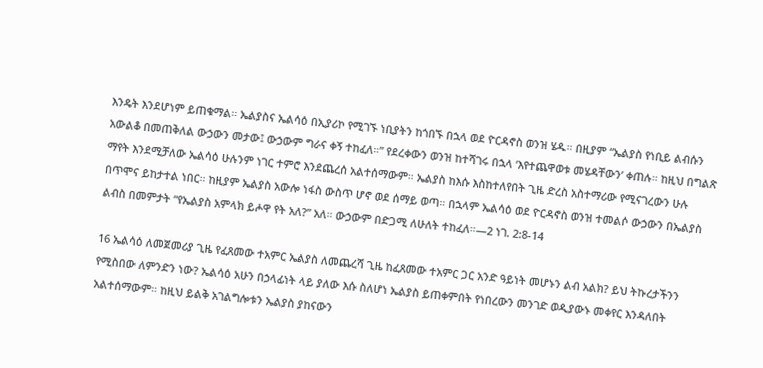እንዴት እንደሆነም ይጠቁማል። ኤልያስና ኤልሳዕ በኢያሪኮ የሚገኙ ነቢያትን ከጎበኙ በኋላ ወደ ዮርዳኖስ ወንዝ ሄዱ። በዚያም “ኤልያስ የነቢይ ልብሱን አውልቆ በመጠቅለል ውኃውን መታው፤ ውኃውም ግራና ቀኝ ተከፈለ።” የደረቀውን ወንዝ ከተሻገሩ በኋላ ‘እየተጨዋወቱ መሄዳቸውን’ ቀጠሉ። ከዚህ በግልጽ ማየት እንደሚቻለው ኤልሳዕ ሁሉንም ነገር ተምሮ እንደጨረሰ አልተሰማውም። ኤልያስ ከእሱ እስከተለየበት ጊዜ ድረስ አስተማሪው የሚናገረውን ሁሉ በጥሞና ይከታተል ነበር። ከዚያም ኤልያስ አውሎ ነፋስ ውስጥ ሆኖ ወደ ሰማይ ወጣ። በኋላም ኤልሳዕ ወደ ዮርዳኖስ ወንዝ ተመልሶ ውኃውን በኤልያስ ልብስ በመምታት “የኤልያስ አምላክ ይሖዋ የት አለ?” አለ። ውኃውም በድጋሚ ለሁለት ተከፈለ።—2 ነገ. 2:8-14

16 ኤልሳዕ ለመጀመሪያ ጊዜ የፈጸመው ተአምር ኤልያስ ለመጨረሻ ጊዜ ከፈጸመው ተአምር ጋር አንድ ዓይነት መሆኑን ልብ አልክ? ይህ ትኩረታችንን የሚስበው ለምንድን ነው? ኤልሳዕ አሁን በኃላፊነት ላይ ያለው እሱ ስለሆነ ኤልያስ ይጠቀምበት የነበረውን መንገድ ወዲያውኑ መቀየር እንዳለበት አልተሰማውም። ከዚህ ይልቅ አገልግሎቱን ኤልያስ ያከናውን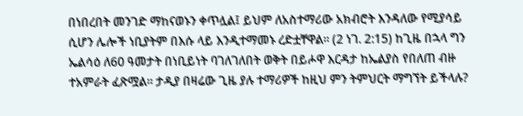በነበረበት መንገድ ማከናወኑን ቀጥሏል፤ ይህም ለአስተማሪው አክብሮት እንዳለው የሚያሳይ ሲሆን ሌሎች ነቢያትም በእሱ ላይ እንዲተማመኑ ረድቷቸዋል። (2 ነገ. 2:15) ከጊዜ በኋላ ግን ኤልሳዕ ለ60 ዓመታት በነቢይነት ባገለገለበት ወቅት በይሖዋ እርዳታ ከኤልያስ የበለጠ ብዙ ተአምራት ፈጽሟል። ታዲያ በዛሬው ጊዜ ያሉ ተማሪዎች ከዚህ ምን ትምህርት ማግኘት ይችላሉ?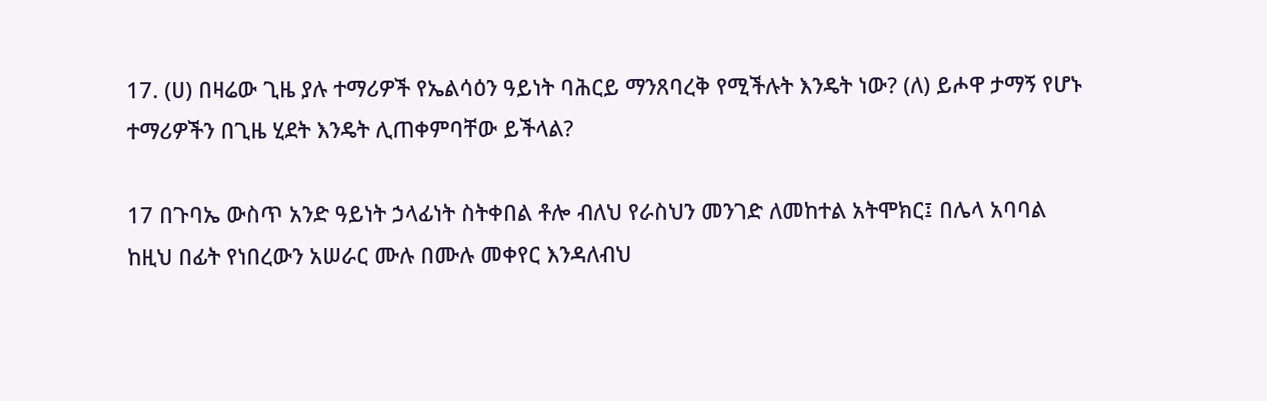17. (ሀ) በዛሬው ጊዜ ያሉ ተማሪዎች የኤልሳዕን ዓይነት ባሕርይ ማንጸባረቅ የሚችሉት እንዴት ነው? (ለ) ይሖዋ ታማኝ የሆኑ ተማሪዎችን በጊዜ ሂደት እንዴት ሊጠቀምባቸው ይችላል?

17 በጉባኤ ውስጥ አንድ ዓይነት ኃላፊነት ስትቀበል ቶሎ ብለህ የራስህን መንገድ ለመከተል አትሞክር፤ በሌላ አባባል ከዚህ በፊት የነበረውን አሠራር ሙሉ በሙሉ መቀየር እንዳለብህ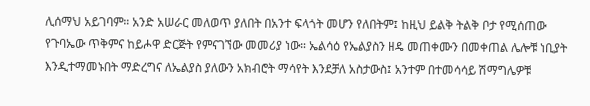ሊሰማህ አይገባም። አንድ አሠራር መለወጥ ያለበት በአንተ ፍላጎት መሆን የለበትም፤ ከዚህ ይልቅ ትልቅ ቦታ የሚሰጠው የጉባኤው ጥቅምና ከይሖዋ ድርጅት የምናገኘው መመሪያ ነው። ኤልሳዕ የኤልያስን ዘዴ መጠቀሙን በመቀጠል ሌሎቹ ነቢያት እንዲተማመኑበት ማድረግና ለኤልያስ ያለውን አክብሮት ማሳየት እንደቻለ አስታውስ፤ አንተም በተመሳሳይ ሽማግሌዎቹ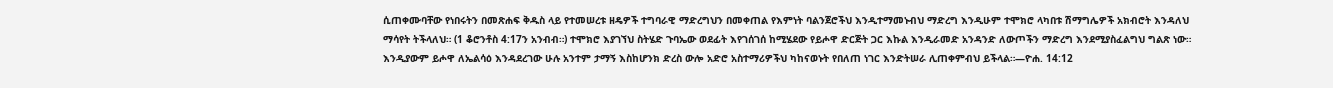ሲጠቀሙባቸው የነበሩትን በመጽሐፍ ቅዱስ ላይ የተመሠረቱ ዘዴዎች ተግባራዊ ማድረግህን በመቀጠል የእምነት ባልንጀሮችህ እንዲተማመኑብህ ማድረግ እንዲሁም ተሞክሮ ላካበቱ ሽማግሌዎች አክብሮት እንዳለህ ማሳየት ትችላለህ። (1 ቆሮንቶስ 4:17ን አንብብ።) ተሞክሮ እያገኘህ ስትሄድ ጉባኤው ወደፊት እየገሰገሰ ከሚሄደው የይሖዋ ድርጅት ጋር እኩል እንዲራመድ አንዳንድ ለውጦችን ማድረግ እንደሚያስፈልግህ ግልጽ ነው። እንዲያውም ይሖዋ ለኤልሳዕ እንዳደረገው ሁሉ አንተም ታማኝ እስከሆንክ ድረስ ውሎ አድሮ አስተማሪዎችህ ካከናወኑት የበለጠ ነገር እንድትሠራ ሊጠቀምብህ ይችላል።—ዮሐ. 14:12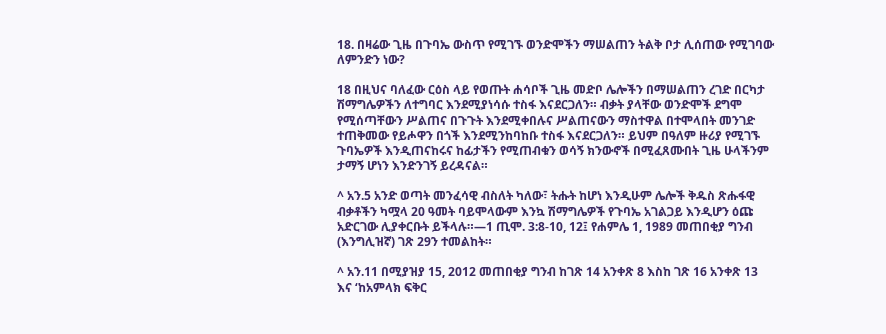18. በዛሬው ጊዜ በጉባኤ ውስጥ የሚገኙ ወንድሞችን ማሠልጠን ትልቅ ቦታ ሊሰጠው የሚገባው ለምንድን ነው?

18 በዚህና ባለፈው ርዕስ ላይ የወጡት ሐሳቦች ጊዜ መድቦ ሌሎችን በማሠልጠን ረገድ በርካታ ሽማግሌዎችን ለተግባር እንደሚያነሳሱ ተስፋ እናደርጋለን። ብቃት ያላቸው ወንድሞች ደግሞ የሚሰጣቸውን ሥልጠና በጉጉት እንደሚቀበሉና ሥልጠናውን ማስተዋል በተሞላበት መንገድ ተጠቅመው የይሖዋን በጎች እንደሚንከባከቡ ተስፋ እናደርጋለን። ይህም በዓለም ዙሪያ የሚገኙ ጉባኤዎች እንዲጠናከሩና ከፊታችን የሚጠብቁን ወሳኝ ክንውኖች በሚፈጸሙበት ጊዜ ሁላችንም ታማኝ ሆነን እንድንገኝ ይረዳናል።

^ አን.5 አንድ ወጣት መንፈሳዊ ብስለት ካለው፣ ትሑት ከሆነ እንዲሁም ሌሎች ቅዱስ ጽሑፋዊ ብቃቶችን ካሟላ 20 ዓመት ባይሞላውም እንኳ ሽማግሌዎች የጉባኤ አገልጋይ እንዲሆን ዕጩ አድርገው ሊያቀርቡት ይችላሉ።—1 ጢሞ. 3:8-10, 12፤ የሐምሌ 1, 1989 መጠበቂያ ግንብ (እንግሊዝኛ) ገጽ 29ን ተመልከት።

^ አን.11 በሚያዝያ 15, 2012 መጠበቂያ ግንብ ከገጽ 14 አንቀጽ 8 እስከ ገጽ 16 አንቀጽ 13 እና ‘ከአምላክ ፍቅር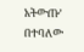አትውጡ’ በተባለው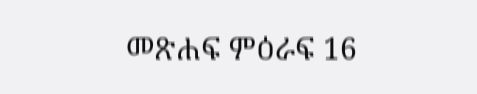መጽሐፍ ምዕራፍ 16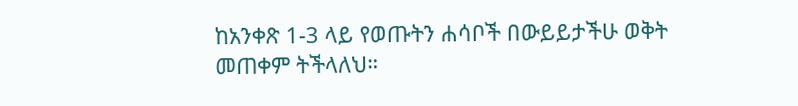ከአንቀጽ 1-3 ላይ የወጡትን ሐሳቦች በውይይታችሁ ወቅት መጠቀም ትችላለህ።